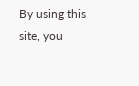By using this site, you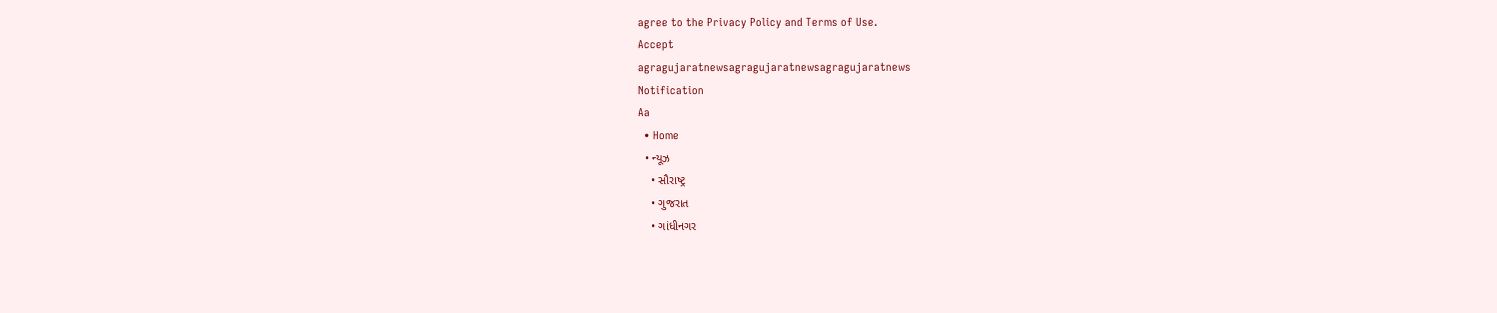agree to the Privacy Policy and Terms of Use.
Accept
agragujaratnewsagragujaratnewsagragujaratnews
Notification
Aa
  • Home
  • ન્યૂઝ
    • સૌરાષ્ટ્ર
    • ગુજરાત
    • ગાંધીનગર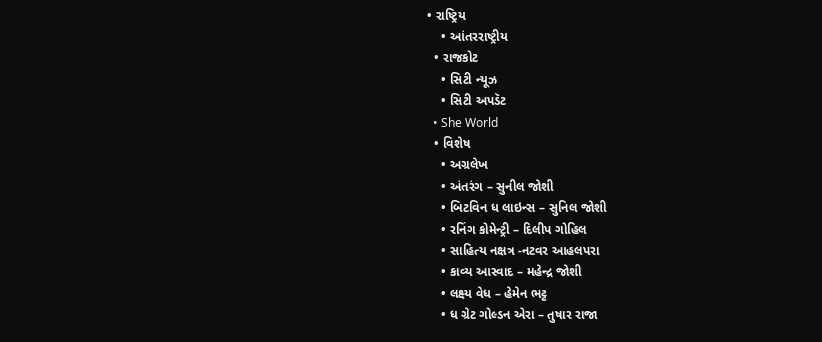• રાષ્ટ્રિય
    • આંતરરાષ્ટ્રીય
  • રાજકોટ
    • સિટી ન્યૂઝ
    • સિટી અપડૅટ
  • She World
  • વિશેષ
    • અગ્રલેખ
    • અંતરંગ – સુનીલ જોશી
    • બિટવિન ધ લાઇન્સ – સુનિલ જોશી
    • રનિંગ કોમેન્ટ્રી – દિલીપ ગોહિલ
    • સાહિત્ય નક્ષત્ર -નટવર આહલપરા
    • કાવ્ય આસ્વાદ – મહેન્દ્ર જોશી
    • લક્ષ્ય વેધ – હેમેન ભટ્ટ
    • ધ ગ્રેટ ગોલ્ડન એરા – તુષાર રાજા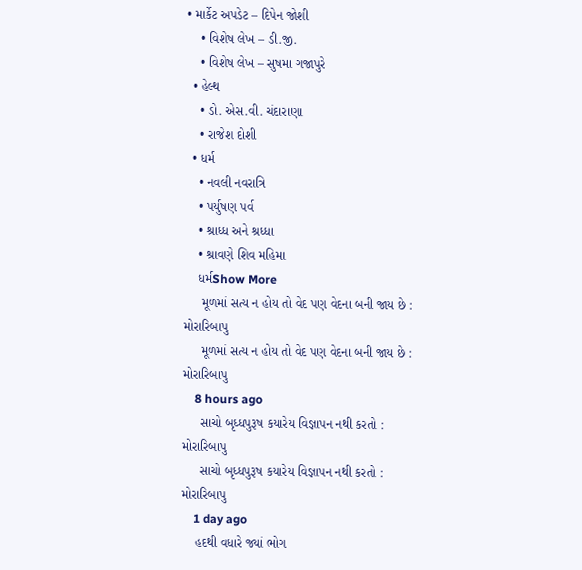• માર્કેટ અપડેટ – દિપેન જોશી
    • વિશેષ લેખ – ડી.જી.
    • વિશેષ લેખ – સુષમા ગજાપુરે
  • હેલ્થ
    • ડો. એસ.વી. ચંદારાણા
    • રાજેશ દોશી
  • ધર્મ
    • નવલી નવરાત્રિ
    • પર્યુષણ પર્વ
    • શ્રાધ્ધ અને શ્રધ્ધા
    • શ્રાવણે શિવ મહિમા
    ધર્મShow More
     મૂળમાં સત્ય ન હોય તો વેદ પણ વેદના બની જાય છે : મોરારિબાપુ
     મૂળમાં સત્ય ન હોય તો વેદ પણ વેદના બની જાય છે : મોરારિબાપુ
    8 hours ago
     સાચો બૃધ્ધપુરૂષ કયારેય વિજ્ઞાપન નથી કરતો : મોરારિબાપુ
     સાચો બૃધ્ધપુરૂષ કયારેય વિજ્ઞાપન નથી કરતો : મોરારિબાપુ
    1 day ago
    હદથી વધારે જ્યાં ભોગ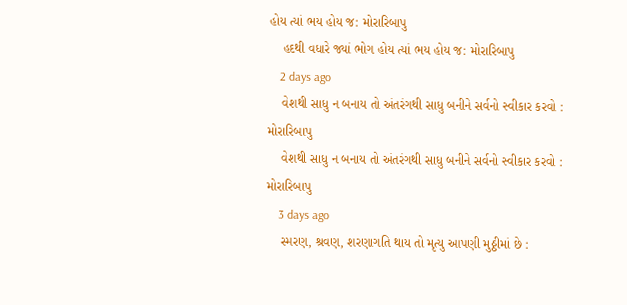હોય ત્યાં ભય હોય જ: મોરારિબાપુ
    હદથી વધારે જ્યાં ભોગ હોય ત્યાં ભય હોય જ: મોરારિબાપુ
    2 days ago
    વેશથી સાધુ ન બનાય તો અંતરંગથી સાધુ બનીને સર્વનો સ્વીકાર કરવો : મોરારિબાપુ
    વેશથી સાધુ ન બનાય તો અંતરંગથી સાધુ બનીને સર્વનો સ્વીકાર કરવો : મોરારિબાપુ
    3 days ago
    સ્મરણ, શ્રવણ, શરણાગતિ થાય તો મૃત્યુ આપણી મુઠ્ઠીમાં છે :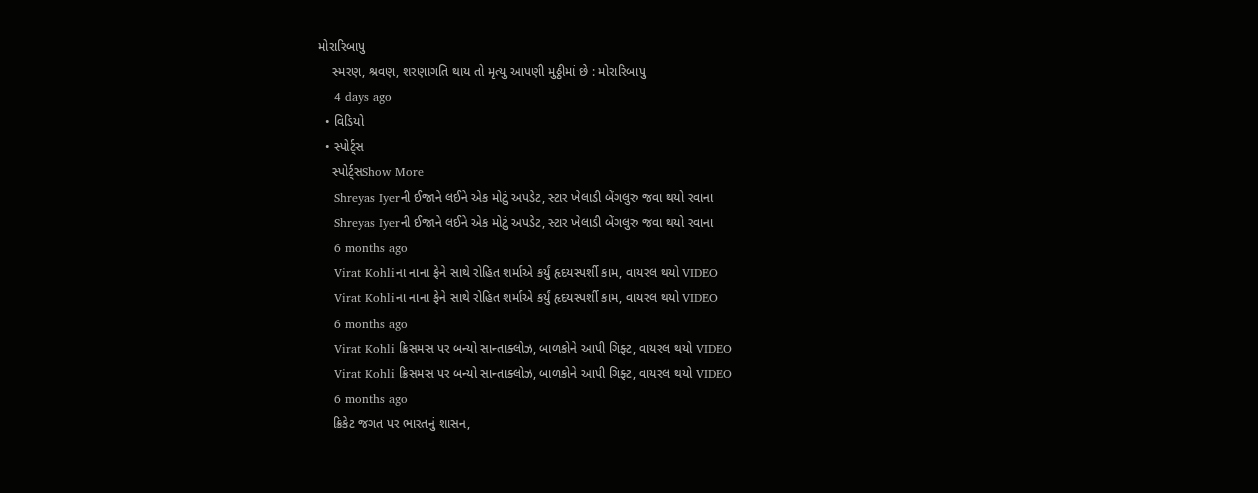મોરારિબાપુ
    સ્મરણ, શ્રવણ, શરણાગતિ થાય તો મૃત્યુ આપણી મુઠ્ઠીમાં છે : મોરારિબાપુ
    4 days ago
  • વિડિયો
  • સ્પોર્ટ્સ
    સ્પોર્ટ્સShow More
    Shreyas Iyerની ઈજાને લઈને એક મોટું અપડેટ, સ્ટાર ખેલાડી બેંગલુરુ જવા થયો રવાના
    Shreyas Iyerની ઈજાને લઈને એક મોટું અપડેટ, સ્ટાર ખેલાડી બેંગલુરુ જવા થયો રવાના
    6 months ago
    Virat Kohliના નાના ફેને સાથે રોહિત શર્માએ કર્યું હૃદયસ્પર્શી કામ, વાયરલ થયો VIDEO
    Virat Kohliના નાના ફેને સાથે રોહિત શર્માએ કર્યું હૃદયસ્પર્શી કામ, વાયરલ થયો VIDEO
    6 months ago
    Virat Kohli ક્રિસમસ પર બન્યો સાન્તાક્લોઝ, બાળકોને આપી ગિફ્ટ, વાયરલ થયો VIDEO
    Virat Kohli ક્રિસમસ પર બન્યો સાન્તાક્લોઝ, બાળકોને આપી ગિફ્ટ, વાયરલ થયો VIDEO
    6 months ago
    ક્રિકેટ જગત પર ભારતનું શાસન,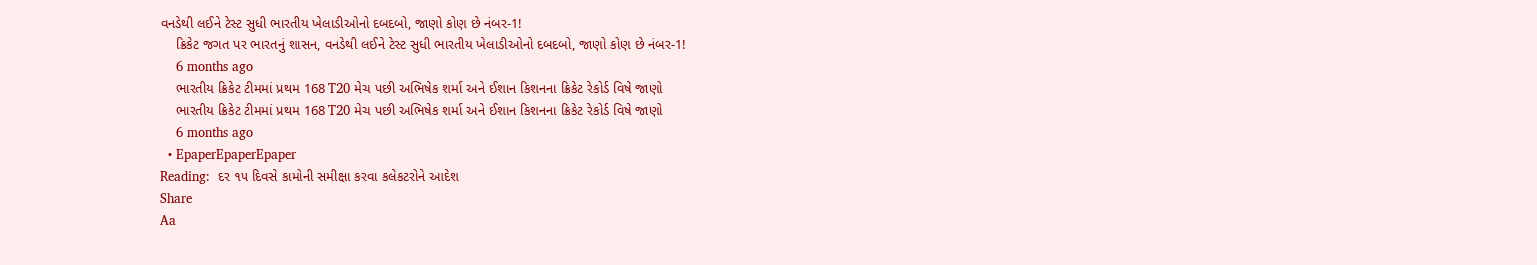વનડેથી લઈને ટેસ્ટ સુધી ભારતીય ખેલાડીઓનો દબદબો, જાણો કોણ છે નંબર-1!
    ક્રિકેટ જગત પર ભારતનું શાસન, વનડેથી લઈને ટેસ્ટ સુધી ભારતીય ખેલાડીઓનો દબદબો, જાણો કોણ છે નંબર-1!
    6 months ago
    ભારતીય ક્રિકેટ ટીમમાં પ્રથમ 168 T20 મેચ પછી અભિષેક શર્મા અને ઈશાન કિશનના ક્રિકેટ રેકોર્ડ વિષે જાણો
    ભારતીય ક્રિકેટ ટીમમાં પ્રથમ 168 T20 મેચ પછી અભિષેક શર્મા અને ઈશાન કિશનના ક્રિકેટ રેકોર્ડ વિષે જાણો
    6 months ago
  • EpaperEpaperEpaper
Reading:  દર ૧૫ દિવસે કામોની સમીક્ષા કરવા કલેકટરોને આદેશ
Share
Aa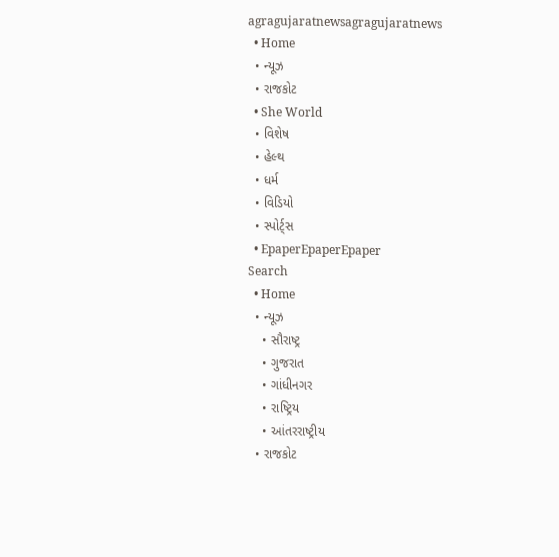agragujaratnewsagragujaratnews
  • Home
  • ન્યૂઝ
  • રાજકોટ
  • She World
  • વિશેષ
  • હેલ્થ
  • ધર્મ
  • વિડિયો
  • સ્પોર્ટ્સ
  • EpaperEpaperEpaper
Search
  • Home
  • ન્યૂઝ
    • સૌરાષ્ટ્ર
    • ગુજરાત
    • ગાંધીનગર
    • રાષ્ટ્રિય
    • આંતરરાષ્ટ્રીય
  • રાજકોટ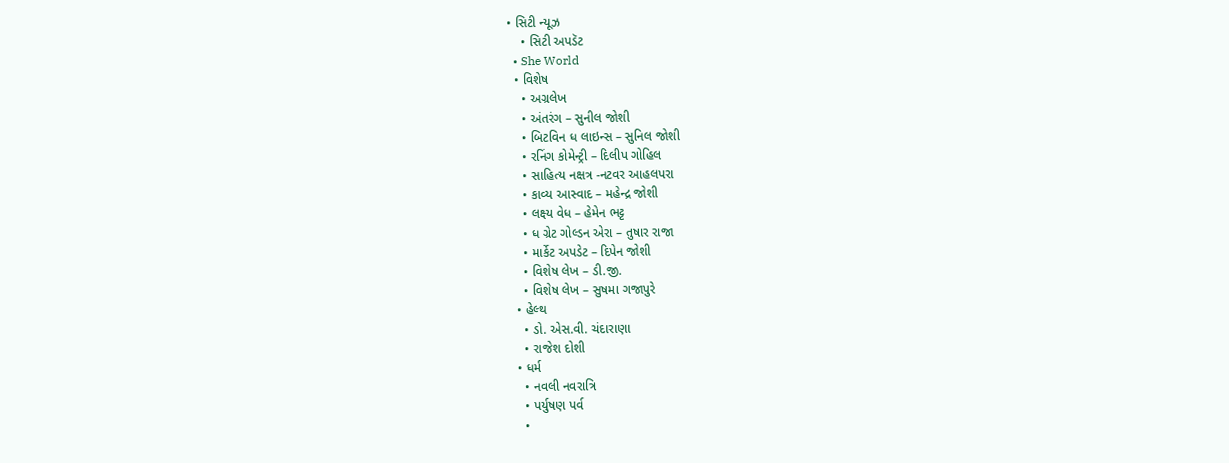• સિટી ન્યૂઝ
    • સિટી અપડૅટ
  • She World
  • વિશેષ
    • અગ્રલેખ
    • અંતરંગ – સુનીલ જોશી
    • બિટવિન ધ લાઇન્સ – સુનિલ જોશી
    • રનિંગ કોમેન્ટ્રી – દિલીપ ગોહિલ
    • સાહિત્ય નક્ષત્ર -નટવર આહલપરા
    • કાવ્ય આસ્વાદ – મહેન્દ્ર જોશી
    • લક્ષ્ય વેધ – હેમેન ભટ્ટ
    • ધ ગ્રેટ ગોલ્ડન એરા – તુષાર રાજા
    • માર્કેટ અપડેટ – દિપેન જોશી
    • વિશેષ લેખ – ડી.જી.
    • વિશેષ લેખ – સુષમા ગજાપુરે
  • હેલ્થ
    • ડો. એસ.વી. ચંદારાણા
    • રાજેશ દોશી
  • ધર્મ
    • નવલી નવરાત્રિ
    • પર્યુષણ પર્વ
    •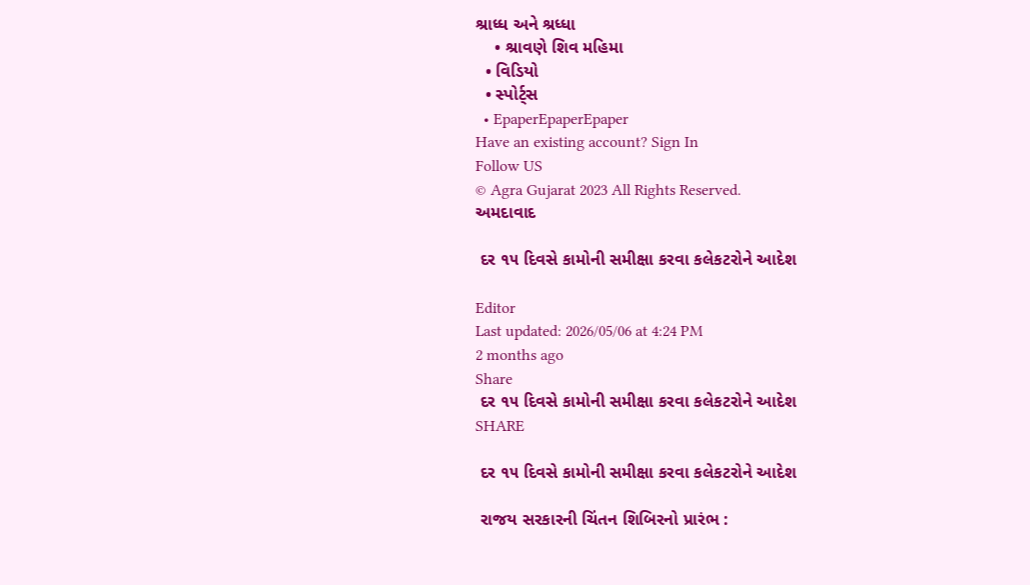શ્રાધ્ધ અને શ્રધ્ધા
    • શ્રાવણે શિવ મહિમા
  • વિડિયો
  • સ્પોર્ટ્સ
  • EpaperEpaperEpaper
Have an existing account? Sign In
Follow US
© Agra Gujarat 2023 All Rights Reserved.
અમદાવાદ

 દર ૧૫ દિવસે કામોની સમીક્ષા કરવા કલેકટરોને આદેશ

Editor
Last updated: 2026/05/06 at 4:24 PM
2 months ago
Share
 દર ૧૫ દિવસે કામોની સમીક્ષા કરવા કલેકટરોને આદેશ
SHARE

 દર ૧૫ દિવસે કામોની સમીક્ષા કરવા કલેકટરોને આદેશ

 રાજય સરકારની ચિંતન શિબિરનો પ્રારંભ :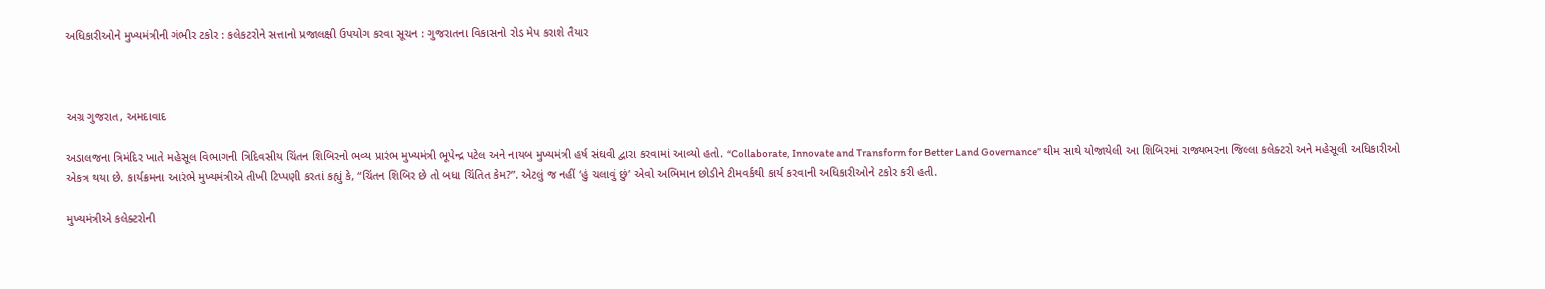અધિકારીઓને મુખ્યમંત્રીની ગંભીર ટકોર : કલેકટરોને સત્તાનો પ્રજાલક્ષી ઉપયોગ કરવા સૂચન : ગુજરાતના વિકાસનો રોડ મેપ કરાશે તૈયાર



અગ્ર ગુજરાત, અમદાવાદ

અડાલજના ત્રિમંદિર ખાતે મહેસૂલ વિભાગની ત્રિદિવસીય ચિંતન શિબિરનો ભવ્ય પ્રારંભ મુખ્યમંત્રી ભૂપેન્દ્ર પટેલ અને નાયબ મુખ્યમંત્રી હર્ષ સંઘવી દ્વારા કરવામાં આવ્યો હતો. “Collaborate, Innovate and Transform for Better Land Governance” થીમ સાથે યોજાયેલી આ શિબિરમાં રાજ્યભરના જિલ્લા કલેક્ટરો અને મહેસૂલી અધિકારીઓ એકત્ર થયા છે. કાર્યક્રમના આરંભે મુખ્યમંત્રીએ તીખી ટિપ્પણી કરતાં કહ્યું કે, “ચિંતન શિબિર છે તો બધા ચિંતિત કેમ?”. એટલું જ નહીં ‘હું ચલાવું છું’ એવો અભિમાન છોડીને ટીમવર્કથી કાર્ય કરવાની અધિકારીઓને ટકોર કરી હતી.

મુખ્યમંત્રીએ કલેક્ટરોની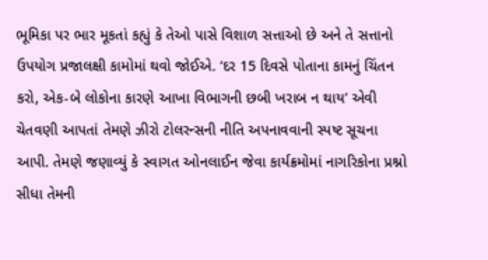ભૂમિકા પર ભાર મૂકતાં કહ્યું કે તેઓ પાસે વિશાળ સત્તાઓ છે અને તે સત્તાનો ઉપયોગ પ્રજાલક્ષી કામોમાં થવો જોઈએ. ‘દર 15 દિવસે પોતાના કામનું ચિંતન કરો, એક-બે લોકોના કારણે આખા વિભાગની છબી ખરાબ ન થાય’ એવી ચેતવણી આપતાં તેમણે ઝીરો ટોલરન્સની નીતિ અપનાવવાની સ્પષ્ટ સૂચના આપી. તેમણે જણાવ્યું કે સ્વાગત ઓનલાઈન જેવા કાર્યક્રમોમાં નાગરિકોના પ્રશ્નો સીધા તેમની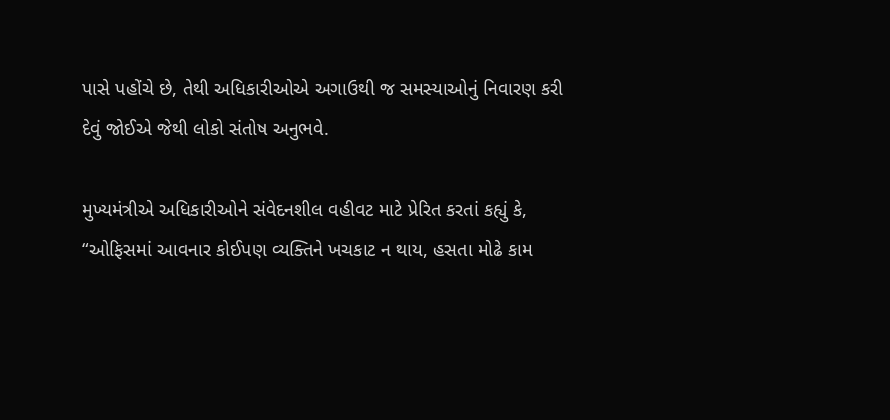પાસે પહોંચે છે, તેથી અધિકારીઓએ અગાઉથી જ સમસ્યાઓનું નિવારણ કરી દેવું જોઈએ જેથી લોકો સંતોષ અનુભવે.

મુખ્યમંત્રીએ અધિકારીઓને સંવેદનશીલ વહીવટ માટે પ્રેરિત કરતાં કહ્યું કે, “ઓફિસમાં આવનાર કોઈપણ વ્યક્તિને ખચકાટ ન થાય, હસતા મોઢે કામ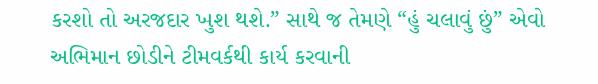કરશો તો અરજદાર ખુશ થશે.” સાથે જ તેમણે “હું ચલાવું છું” એવો અભિમાન છોડીને ટીમવર્કથી કાર્ય કરવાની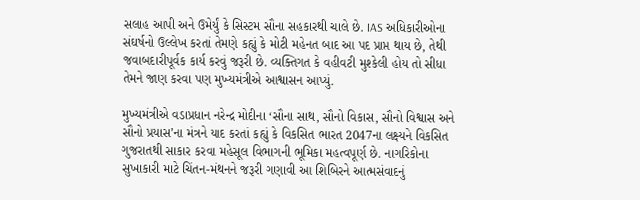સલાહ આપી અને ઉમેર્યું કે સિસ્ટમ સૌના સહકારથી ચાલે છે. IAS અધિકારીઓના સંઘર્ષનો ઉલ્લેખ કરતાં તેમણે કહ્યું કે મોટી મહેનત બાદ આ પદ પ્રાપ્ત થાય છે, તેથી જવાબદારીપૂર્વક કાર્ય કરવું જરૂરી છે. વ્યક્તિગત કે વહીવટી મુશ્કેલી હોય તો સીધા તેમને જાણ કરવા પણ મુખ્યમંત્રીએ આશ્વાસન આપ્યું.

મુખ્યમંત્રીએ વડાપ્રધાન નરેન્દ્ર મોદીના ‘સૌના સાથ, સૌનો વિકાસ, સૌનો વિશ્વાસ અને સૌનો પ્રયાસ’ના મંત્રને યાદ કરતાં કહ્યું કે વિકસિત ભારત 2047ના લક્ષ્યને વિકસિત ગુજરાતથી સાકાર કરવા મહેસૂલ વિભાગની ભૂમિકા મહત્વપૂર્ણ છે. નાગરિકોના સુખાકારી માટે ચિંતન-મંથનને જરૂરી ગણાવી આ શિબિરને આત્મસંવાદનું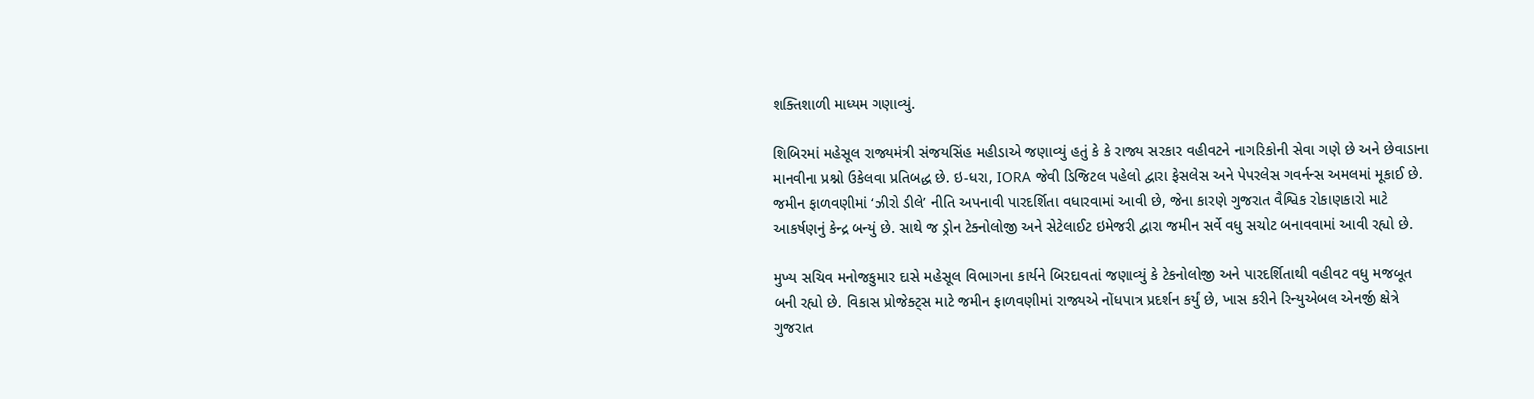શક્તિશાળી માધ્યમ ગણાવ્યું.

શિબિરમાં મહેસૂલ રાજ્યમંત્રી સંજયસિંહ મહીડાએ જણાવ્યું હતું કે કે રાજ્ય સરકાર વહીવટને નાગરિકોની સેવા ગણે છે અને છેવાડાના માનવીના પ્રશ્નો ઉકેલવા પ્રતિબદ્ધ છે. ઇ-ધરા, IORA જેવી ડિજિટલ પહેલો દ્વારા ફેસલેસ અને પેપરલેસ ગવર્નન્સ અમલમાં મૂકાઈ છે. જમીન ફાળવણીમાં ‘ઝીરો ડીલે’ નીતિ અપનાવી પારદર્શિતા વધારવામાં આવી છે, જેના કારણે ગુજરાત વૈશ્વિક રોકાણકારો માટે આકર્ષણનું કેન્દ્ર બન્યું છે. સાથે જ ડ્રોન ટેક્નોલોજી અને સેટેલાઈટ ઇમેજરી દ્વારા જમીન સર્વે વધુ સચોટ બનાવવામાં આવી રહ્યો છે.

મુખ્ય સચિવ મનોજકુમાર દાસે મહેસૂલ વિભાગના કાર્યને બિરદાવતાં જણાવ્યું કે ટેકનોલોજી અને પારદર્શિતાથી વહીવટ વધુ મજબૂત બની રહ્યો છે. વિકાસ પ્રોજેક્ટ્સ માટે જમીન ફાળવણીમાં રાજ્યએ નોંધપાત્ર પ્રદર્શન કર્યું છે, ખાસ કરીને રિન્યુએબલ એનર્જી ક્ષેત્રે ગુજરાત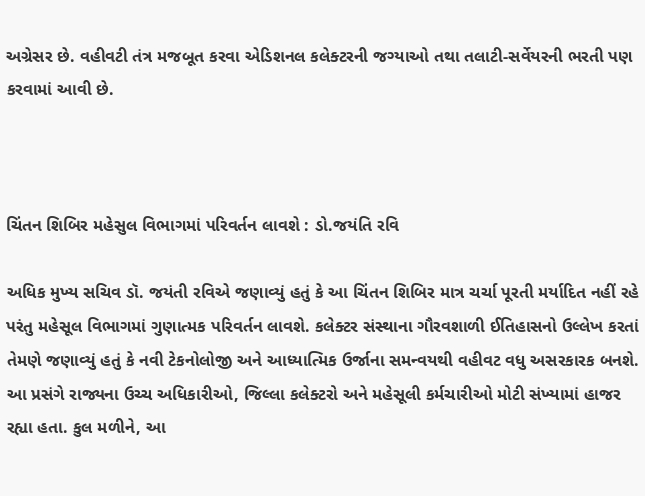અગ્રેસર છે. વહીવટી તંત્ર મજબૂત કરવા એડિશનલ કલેક્ટરની જગ્યાઓ તથા તલાટી-સર્વેયરની ભરતી પણ કરવામાં આવી છે.



ચિંતન શિબિર મહેસુલ વિભાગમાં પરિવર્તન લાવશે : ડો.જયંતિ રવિ

અધિક મુખ્ય સચિવ ડૉ. જયંતી રવિએ જણાવ્યું હતું કે આ ચિંતન શિબિર માત્ર ચર્ચા પૂરતી મર્યાદિત નહીં રહે પરંતુ મહેસૂલ વિભાગમાં ગુણાત્મક પરિવર્તન લાવશે. કલેક્ટર સંસ્થાના ગૌરવશાળી ઈતિહાસનો ઉલ્લેખ કરતાં તેમણે જણાવ્યું હતું કે નવી ટેકનોલોજી અને આધ્યાત્મિક ઉર્જાના સમન્વયથી વહીવટ વધુ અસરકારક બનશે. આ પ્રસંગે રાજ્યના ઉચ્ચ અધિકારીઓ, જિલ્લા કલેક્ટરો અને મહેસૂલી કર્મચારીઓ મોટી સંખ્યામાં હાજર રહ્યા હતા. કુલ મળીને, આ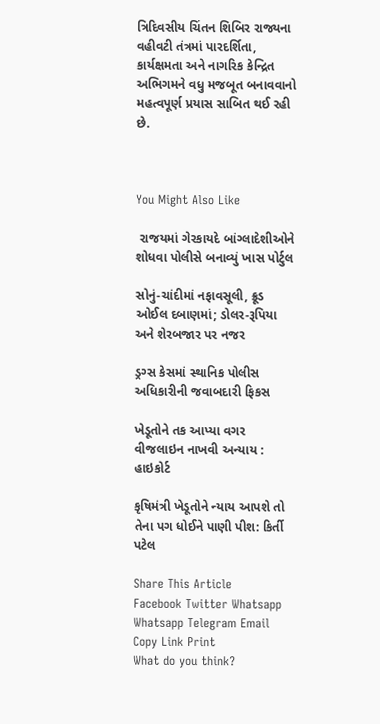ત્રિદિવસીય ચિંતન શિબિર રાજ્યના વહીવટી તંત્રમાં પારદર્શિતા, કાર્યક્ષમતા અને નાગરિક કેન્દ્રિત અભિગમને વધુ મજબૂત બનાવવાનો મહત્વપૂર્ણ પ્રયાસ સાબિત થઈ રહી છે.



You Might Also Like

 રાજયમાં ગેરકાયદે બાંગ્લાદેશીઓને શોધવા પોલીસે બનાવ્યું ખાસ પોર્ટુલ

સોનું-ચાંદીમાં નફાવસૂલી, ક્રૂડ ઓઈલ દબાણમાં; ડોલર-રૂપિયા અને શેરબજાર પર નજર

ડ્રગ્સ કેસમાં સ્થાનિક પોલીસ અધિકારીની જવાબદારી ફિકસ

ખેડૂતોને તક આપ્યા વગર વીજલાઇન નાખવી અન્યાય : હાઇકોર્ટ

કૃષિમંત્રી ખેડૂતોને ન્યાય આપશે તો તેના પગ ધોઈને પાણી પીશ: કિર્તી પટેલ

Share This Article
Facebook Twitter Whatsapp Whatsapp Telegram Email Copy Link Print
What do you think?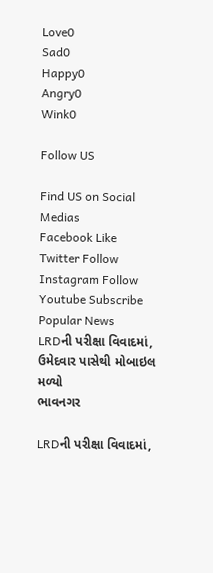Love0
Sad0
Happy0
Angry0
Wink0

Follow US

Find US on Social Medias
Facebook Like
Twitter Follow
Instagram Follow
Youtube Subscribe
Popular News
LRDની પરીક્ષા વિવાદમાં, ઉમેદવાર પાસેથી મોબાઇલ મળ્યો
ભાવનગર

LRDની પરીક્ષા વિવાદમાં,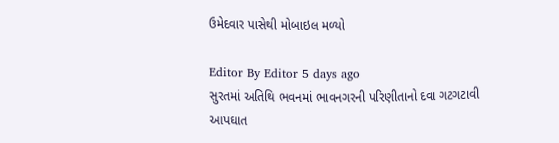ઉમેદવાર પાસેથી મોબાઇલ મળ્યો

Editor By Editor 5 days ago
સુરતમાં અતિથિ ભવનમાં ભાવનગરની પરિણીતાનો દવા ગટગટાવી આપઘાત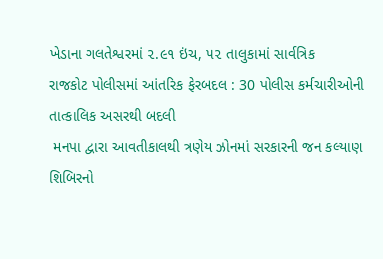ખેડાના ગલતેશ્વરમાં ૨.૯૧ ઇંચ, ૫૨ તાલુકામાં સાર્વત્રિક
રાજકોટ પોલીસમાં આંતરિક ફેરબદલ : 30 પોલીસ કર્મચારીઓની તાત્કાલિક અસરથી બદલી
 મનપા દ્વારા આવતીકાલથી ત્રણેય ઝોનમાં સરકારની જન કલ્યાણ શિબિરનો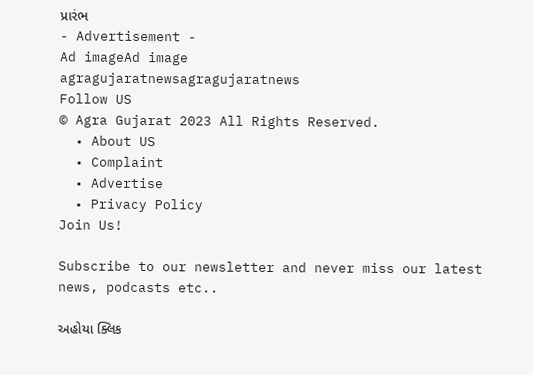પ્રારંભ
- Advertisement -
Ad imageAd image
agragujaratnewsagragujaratnews
Follow US
© Agra Gujarat 2023 All Rights Reserved.
  • About US
  • Complaint
  • Advertise
  • Privacy Policy
Join Us!

Subscribe to our newsletter and never miss our latest news, podcasts etc..

અહોયા ક્લિક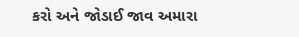કરો અને જોડાઈ જાવ અમારા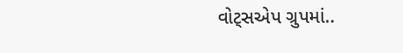વોટ્સએપ ગ્રુપમાં..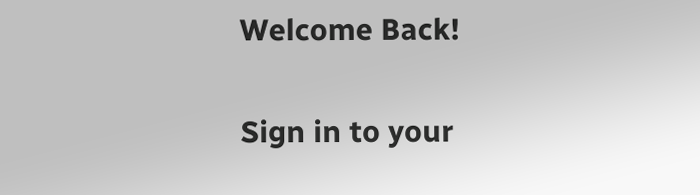Welcome Back!

Sign in to your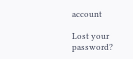account

Lost your password?